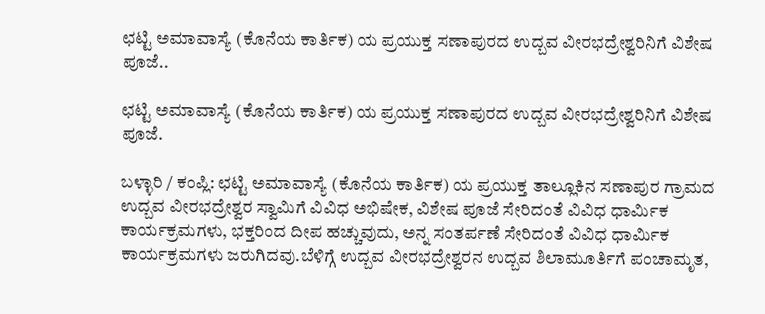ಛಟ್ಟಿ ಅಮಾವಾಸ್ಯೆ (ಕೊನೆಯ ಕಾರ್ತಿಕ) ಯ ಪ್ರಯುಕ್ತ ಸಣಾಪುರದ ಉದ್ಬವ ವೀರಭದ್ರೇಶ್ವರಿನಿಗೆ ವಿಶೇಷ ಪೂಜೆ..

ಛಟ್ಟಿ ಅಮಾವಾಸ್ಯೆ (ಕೊನೆಯ ಕಾರ್ತಿಕ) ಯ ಪ್ರಯುಕ್ತ ಸಣಾಪುರದ ಉದ್ಬವ ವೀರಭದ್ರೇಶ್ವರಿನಿಗೆ ವಿಶೇಷ ಪೂಜೆ.

ಬಳ್ಳಾರಿ / ಕಂಪ್ಲಿ: ಛಟ್ಟಿ ಅಮಾವಾಸ್ಯೆ (ಕೊನೆಯ ಕಾರ್ತಿಕ) ಯ ಪ್ರಯುಕ್ತ ತಾಲ್ಲೂಕಿನ ಸಣಾಪುರ ಗ್ರಾಮದ ಉದ್ಬವ ವೀರಭದ್ರೇಶ್ವರ ಸ್ವಾಮಿಗೆ ವಿವಿಧ ಅಭಿಷೇಕ, ವಿಶೇಷ ಪೂಜೆ ಸೇರಿದಂತೆ ವಿವಿಧ ಧಾರ್ಮಿಕ ಕಾರ್ಯಕ್ರಮಗಳು, ಭಕ್ತರಿಂದ ದೀಪ ಹಚ್ಚುವುದು, ಅನ್ನ ಸಂತರ್ಪಣೆ ಸೇರಿದಂತೆ ವಿವಿಧ ಧಾರ್ಮಿಕ ಕಾರ್ಯಕ್ರಮಗಳು ಜರುಗಿದವು.ಬೆಳಿಗ್ಗೆ ಉದ್ಬವ ವೀರಭದ್ರೇಶ್ವರನ ಉದ್ಬವ ಶಿಲಾಮೂರ್ತಿಗೆ ಪಂಚಾಮೃತ,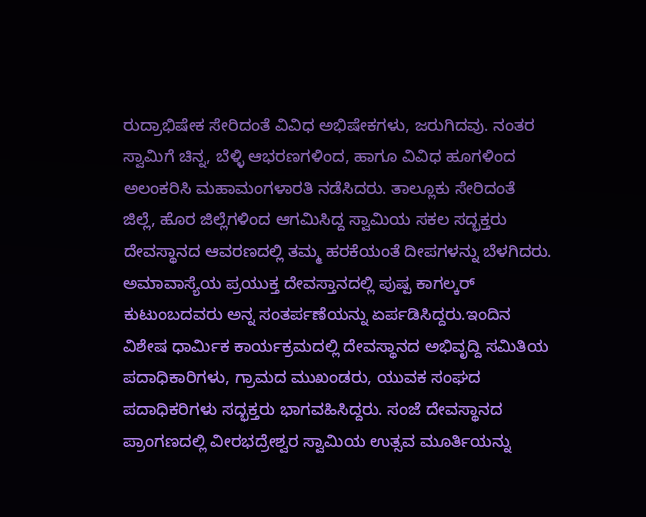ರುದ್ರಾಭಿಷೇಕ ಸೇರಿದಂತೆ ವಿವಿಧ ಅಭಿಷೇಕಗಳು, ಜರುಗಿದವು. ನಂತರ ಸ್ವಾಮಿಗೆ ಚಿನ್ನ, ಬೆಳ್ಳಿ ಆಭರಣಗಳಿಂದ, ಹಾಗೂ ವಿವಿಧ ಹೂಗಳಿಂದ ಅಲಂಕರಿಸಿ ಮಹಾಮಂಗಳಾರತಿ ನಡೆಸಿದರು. ತಾಲ್ಲೂಕು ಸೇರಿದಂತೆ ಜಿಲ್ಲೆ, ಹೊರ ಜಿಲ್ಲೆಗಳಿಂದ ಆಗಮಿಸಿದ್ದ ಸ್ವಾಮಿಯ ಸಕಲ ಸದ್ಭಕ್ತರು ದೇವಸ್ಥಾನದ ಆವರಣದಲ್ಲಿ ತಮ್ಮ ಹರಕೆಯಂತೆ ದೀಪಗಳನ್ನು ಬೆಳಗಿದರು. ಅಮಾವಾಸ್ಯೆಯ ಪ್ರಯುಕ್ತ ದೇವಸ್ತಾನದಲ್ಲಿ ಪುಷ್ಪ ಕಾಗಲ್ಕರ್ ಕುಟುಂಬದವರು ಅನ್ನ ಸಂತರ್ಪಣೆಯನ್ನು ಏರ್ಪಡಿಸಿದ್ದರು.ಇಂದಿನ ವಿಶೇಷ ಧಾರ್ಮಿಕ ಕಾರ್ಯಕ್ರಮದಲ್ಲಿ ದೇವಸ್ಥಾನದ ಅಭಿವೃದ್ದಿ ಸಮಿತಿಯ ಪದಾಧಿಕಾರಿಗಳು, ಗ್ರಾಮದ ಮುಖಂಡರು, ಯುವಕ ಸಂಘದ ಪದಾಧಿಕರಿಗಳು ಸದ್ಭಕ್ತರು ಭಾಗವಹಿಸಿದ್ದರು. ಸಂಜೆ ದೇವಸ್ಥಾನದ ಪ್ರಾಂಗಣದಲ್ಲಿ ವೀರಭದ್ರೇಶ್ವರ ಸ್ವಾಮಿಯ ಉತ್ಸವ ಮೂರ್ತಿಯನ್ನು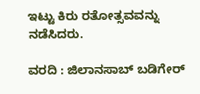ಇಟ್ಟು ಕಿರು ರತೋತ್ಸವವನ್ನು ನಡೆಸಿದರು.

ವರದಿ : ಜಿಲಾನಸಾಬ್ ಬಡಿಗೇರ್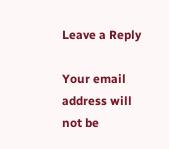Leave a Reply

Your email address will not be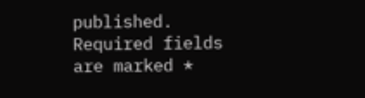published. Required fields are marked *